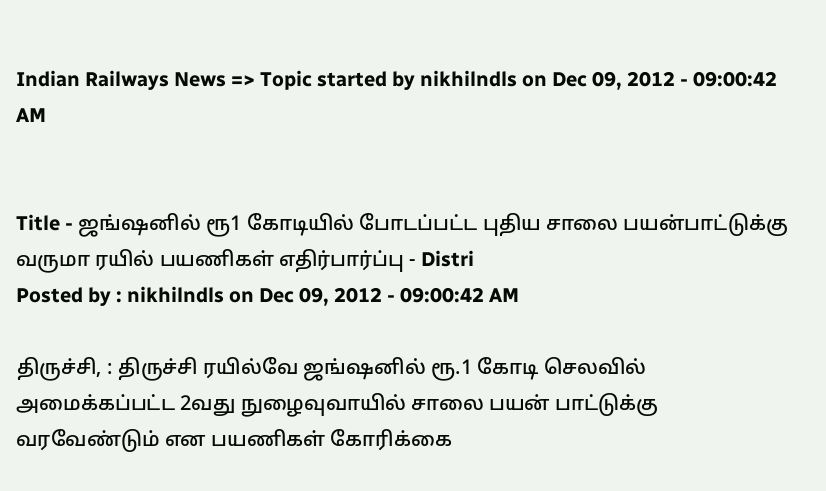Indian Railways News => Topic started by nikhilndls on Dec 09, 2012 - 09:00:42 AM


Title - ஜங்ஷனில் ரூ1 கோடியில் போடப்பட்ட புதிய சாலை பயன்பாட்டுக்கு வருமா ரயில் பயணிகள் எதிர்பார்ப்பு - Distri
Posted by : nikhilndls on Dec 09, 2012 - 09:00:42 AM

திருச்சி, : திருச்சி ரயில்வே ஜங்ஷனில் ரூ.1 கோடி செலவில் அமைக்கப்பட்ட 2வது நுழைவுவாயில் சாலை பயன் பாட்டுக்கு வரவேண்டும் என பயணிகள் கோரிக்கை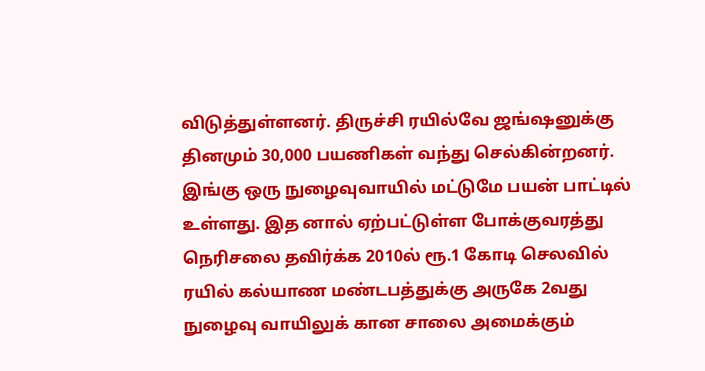விடுத்துள்ளனர். திருச்சி ரயில்வே ஜங்ஷனுக்கு தினமும் 30,000 பயணிகள் வந்து செல்கின்றனர். இங்கு ஒரு நுழைவுவாயில் மட்டுமே பயன் பாட்டில் உள்ளது. இத னால் ஏற்பட்டுள்ள போக்குவரத்து நெரிசலை தவிர்க்க 2010ல் ரூ.1 கோடி செலவில் ரயில் கல்யாண மண்டபத்துக்கு அருகே 2வது நுழைவு வாயிலுக் கான சாலை அமைக்கும்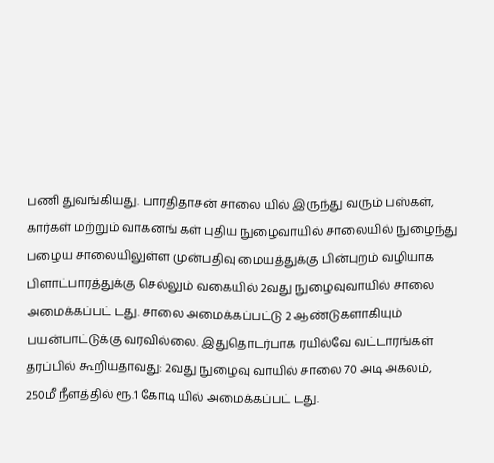பணி துவங்கியது. பாரதிதாசன் சாலை யில் இருந்து வரும் பஸ்கள், கார்கள் மற்றும் வாகனங் கள் புதிய நுழைவாயில் சாலையில் நுழைந்து பழைய சாலையிலுள்ள முன்பதிவு மையத்துக்கு பின்புறம் வழியாக பிளாட்பாரத்துக்கு செல்லும் வகையில் 2வது நுழைவுவாயில் சாலை அமைக்கப்பட் டது. சாலை அமைக்கப்பட்டு 2 ஆண்டுகளாகியும் பயன்பாட்டுக்கு வரவில்லை. இதுதொடர்பாக ரயில்வே வட்டாரங்கள் தரப்பில் கூறியதாவது: 2வது நுழைவு வாயில் சாலை 70 அடி அகலம், 250மீ நீளத்தில் ரூ.1 கோடி யில் அமைக்கப்பட் டது.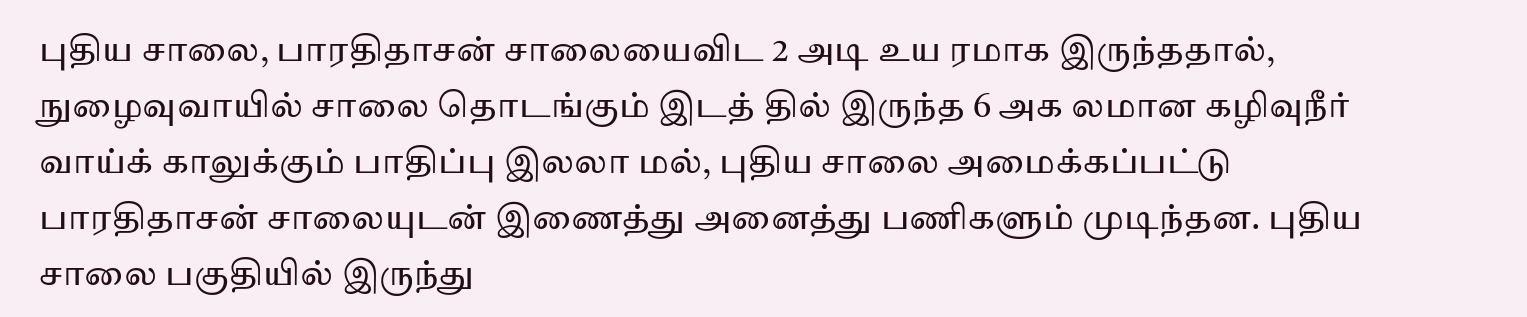புதிய சாலை, பாரதிதாசன் சாலையைவிட 2 அடி உய ரமாக இருந்ததால், நுழைவுவாயில் சாலை தொடங்கும் இடத் தில் இருந்த 6 அக லமான கழிவுநீர் வாய்க் காலுக்கும் பாதிப்பு இலலா மல், புதிய சாலை அமைக்கப்பட்டு பாரதிதாசன் சாலையுடன் இணைத்து அனைத்து பணிகளும் முடிந்தன. புதிய சாலை பகுதியில் இருந்து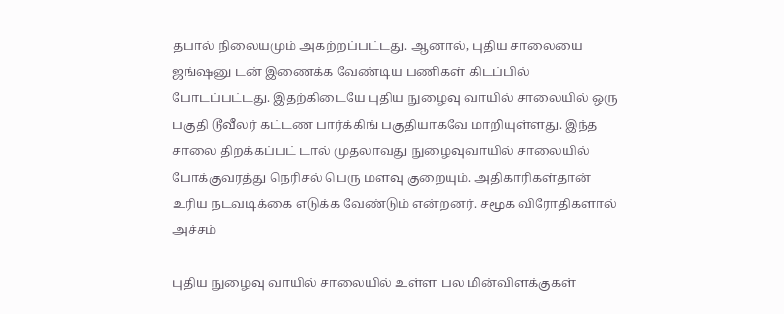தபால் நிலையமும் அகற்றப்பட்டது. ஆனால், புதிய சாலையை ஜங்ஷனு டன் இணைக்க வேண்டிய பணிகள் கிடப்பில் போடப்பட்டது. இதற்கிடையே புதிய நுழைவு வாயில் சாலையில் ஒரு பகுதி டூவீலர் கட்டண பார்க்கிங் பகுதியாகவே மாறியுள்ளது. இந்த சாலை திறக்கப்பட் டால் முதலாவது நுழைவுவாயில் சாலையில் போக்குவரத்து நெரிசல் பெரு மளவு குறையும். அதிகாரிகள்தான் உரிய நடவடிக்கை எடுக்க வேண்டும் என்றனர். சமூக விரோதிகளால் அச்சம்

புதிய நுழைவு வாயில் சாலையில் உள்ள பல மின்விளக்குகள்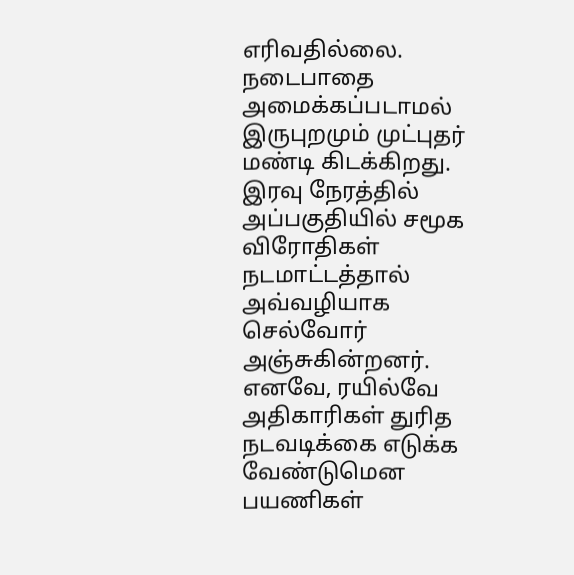எரிவதில்லை. நடைபாதை அமைக்கப்படாமல் இருபுறமும் முட்புதர் மண்டி கிடக்கிறது. இரவு நேரத்தில் அப்பகுதியில் சமூக விரோதிகள் நடமாட்டத்தால் அவ்வழியாக செல்வோர் அஞ்சுகின்றனர். எனவே, ரயில்வே அதிகாரிகள் துரித நடவடிக்கை எடுக்க வேண்டுமென பயணிகள்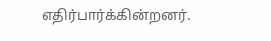எதிர்பார்க்கின்றனர்.